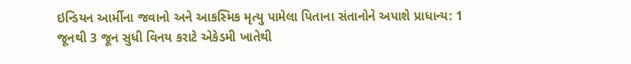ઇન્ડિયન આર્મીના જવાનો અને આકસ્મિક મૃત્યુ પામેલા પિતાના સંતાનોને અપાશે પ્રાધાન્ય: 1 જૂનથી 3 જૂન સુધી વિનય કરાટે એકેડમી ખાતેથી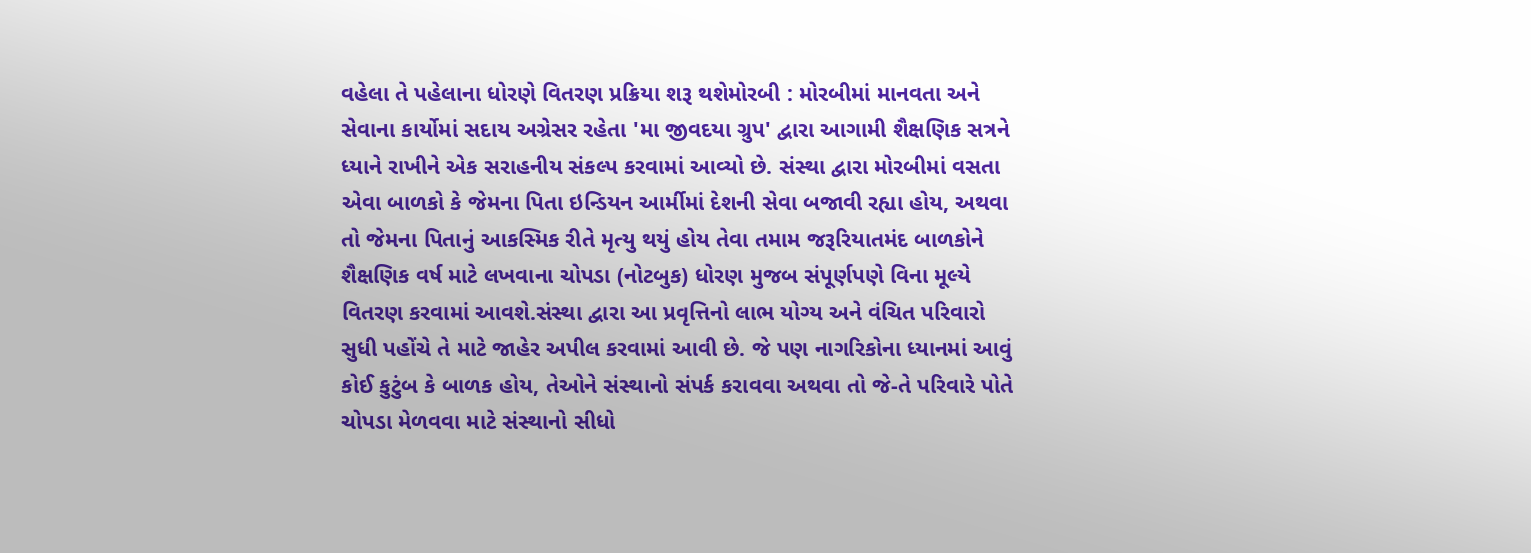વહેલા તે પહેલાના ધોરણે વિતરણ પ્રક્રિયા શરૂ થશેમોરબી : મોરબીમાં માનવતા અને સેવાના કાર્યોમાં સદાય અગ્રેસર રહેતા 'મા જીવદયા ગ્રુપ' દ્વારા આગામી શૈક્ષણિક સત્રને ધ્યાને રાખીને એક સરાહનીય સંકલ્પ કરવામાં આવ્યો છે. સંસ્થા દ્વારા મોરબીમાં વસતા એવા બાળકો કે જેમના પિતા ઇન્ડિયન આર્મીમાં દેશની સેવા બજાવી રહ્યા હોય, અથવા તો જેમના પિતાનું આકસ્મિક રીતે મૃત્યુ થયું હોય તેવા તમામ જરૂરિયાતમંદ બાળકોને શૈક્ષણિક વર્ષ માટે લખવાના ચોપડા (નોટબુક) ધોરણ મુજબ સંપૂર્ણપણે વિના મૂલ્યે વિતરણ કરવામાં આવશે.સંસ્થા દ્વારા આ પ્રવૃત્તિનો લાભ યોગ્ય અને વંચિત પરિવારો સુધી પહોંચે તે માટે જાહેર અપીલ કરવામાં આવી છે. જે પણ નાગરિકોના ધ્યાનમાં આવું કોઈ કુટુંબ કે બાળક હોય, તેઓને સંસ્થાનો સંપર્ક કરાવવા અથવા તો જે-તે પરિવારે પોતે ચોપડા મેળવવા માટે સંસ્થાનો સીધો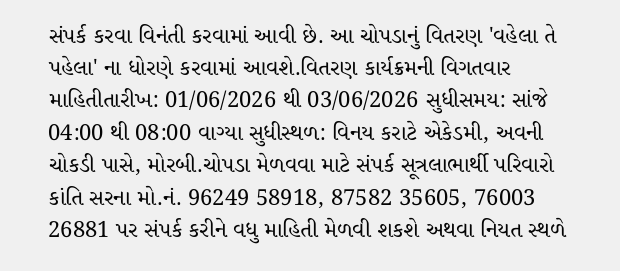સંપર્ક કરવા વિનંતી કરવામાં આવી છે. આ ચોપડાનું વિતરણ 'વહેલા તે પહેલા' ના ધોરણે કરવામાં આવશે.વિતરણ કાર્યક્રમની વિગતવાર માહિતીતારીખ: 01/06/2026 થી 03/06/2026 સુધીસમય: સાંજે 04:00 થી 08:00 વાગ્યા સુધીસ્થળ: વિનય કરાટે એકેડમી, અવની ચોકડી પાસે, મોરબી.ચોપડા મેળવવા માટે સંપર્ક સૂત્રલાભાર્થી પરિવારો કાંતિ સરના મો.નં. 96249 58918, 87582 35605, 76003 26881 પર સંપર્ક કરીને વધુ માહિતી મેળવી શકશે અથવા નિયત સ્થળે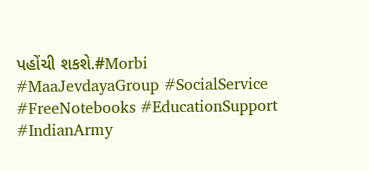પહોંચી શકશે.#Morbi #MaaJevdayaGroup #SocialService #FreeNotebooks #EducationSupport #IndianArmy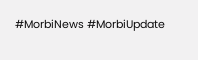#MorbiNews #MorbiUpdate